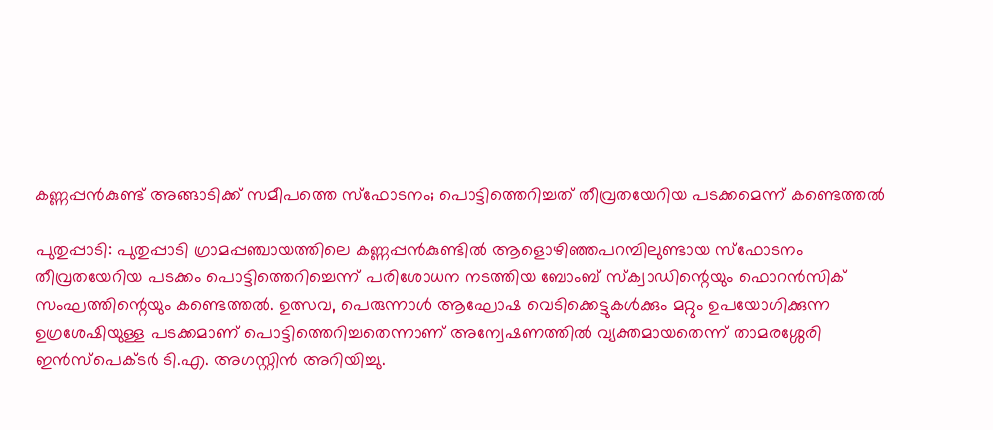കണ്ണപ്പൻകുണ്ട് അങ്ങാടിക്ക് സമീപത്തെ സ്ഫോടനം; പൊട്ടിത്തെറിച്ചത് തീവ്രതയേറിയ പടക്കമെന്ന് കണ്ടെത്തൽ

പുതുപ്പാടി: പുതുപ്പാടി ഗ്രാമപ്പഞ്ചായത്തിലെ കണ്ണപ്പൻകുണ്ടിൽ ആളൊഴിഞ്ഞപറമ്പിലുണ്ടായ സ്ഫോടനം തീവ്രതയേറിയ പടക്കം പൊട്ടിത്തെറിച്ചെന്ന് പരിശോധന നടത്തിയ ബോംബ് സ്ക്വാഡിന്റെയും ഫൊറൻസിക് സംഘത്തിന്റെയും കണ്ടെത്തൽ. ഉത്സവ, പെരുന്നാൾ ആഘോഷ വെടിക്കെട്ടുകൾക്കും മറ്റും ഉപയോഗിക്കുന്ന ഉഗ്രശേഷിയുള്ള പടക്കമാണ് പൊട്ടിത്തെറിച്ചതെന്നാണ് അന്വേഷണത്തിൽ വ്യക്തമായതെന്ന് താമരശ്ശേരി ഇൻസ്പെക്ടർ ടി.എ. അഗസ്റ്റിൻ അറിയിച്ചു.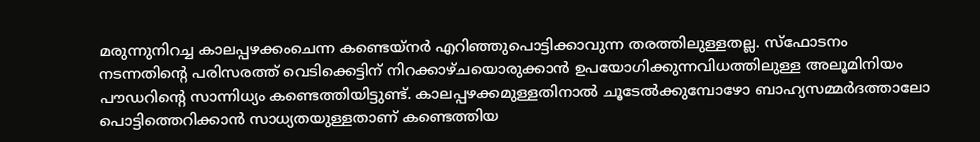മരുന്നുനിറച്ച കാലപ്പഴക്കംചെന്ന കണ്ടെയ്നർ എറിഞ്ഞുപൊട്ടിക്കാവുന്ന തരത്തിലുള്ളതല്ല. സ്ഫോടനം നടന്നതിന്റെ പരിസരത്ത് വെടിക്കെട്ടിന് നിറക്കാഴ്ചയൊരുക്കാൻ ഉപയോഗിക്കുന്നവിധത്തിലുള്ള അലൂമിനിയം പൗഡറിന്റെ സാന്നിധ്യം കണ്ടെത്തിയിട്ടുണ്ട്. കാലപ്പഴക്കമുള്ളതിനാൽ ചൂടേൽക്കുമ്പോഴോ ബാഹ്യസമ്മർദത്താലോ പൊട്ടിത്തെറിക്കാൻ സാധ്യതയുള്ളതാണ് കണ്ടെത്തിയ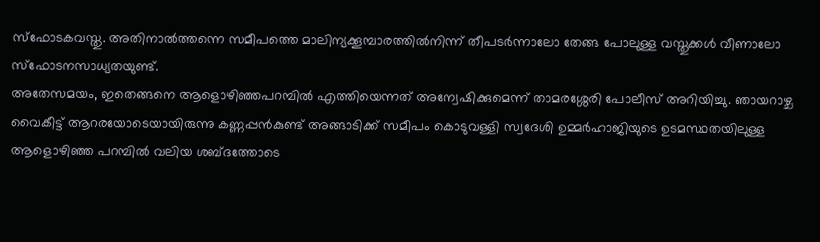സ്ഫോടകവസ്തു. അതിനാൽത്തന്നെ സമീപത്തെ മാലിന്യക്കൂമ്പാരത്തിൽനിന്ന് തീപടർന്നാലോ തേങ്ങ പോലുള്ള വസ്തുക്കൾ വീണാലോ സ്ഫോടനസാധ്യതയുണ്ട്.
അതേസമയം, ഇതെങ്ങനെ ആളൊഴിഞ്ഞപറമ്പിൽ എത്തിയെന്നത് അന്വേഷിക്കുമെന്ന് താമരശ്ശേരി പോലീസ് അറിയിച്ചു. ഞായറാഴ്ച വൈകീട്ട് ആറരയോടെയായിരുന്നു കണ്ണപ്പൻകുണ്ട് അങ്ങാടിക്ക് സമീപം കൊടുവള്ളി സ്വദേശി ഉമ്മർഹാജിയുടെ ഉടമസ്ഥതയിലുള്ള ആളൊഴിഞ്ഞ പറമ്പിൽ വലിയ ശബ്ദത്തോടെ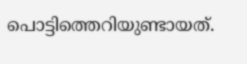പൊട്ടിത്തെറിയുണ്ടായത്.